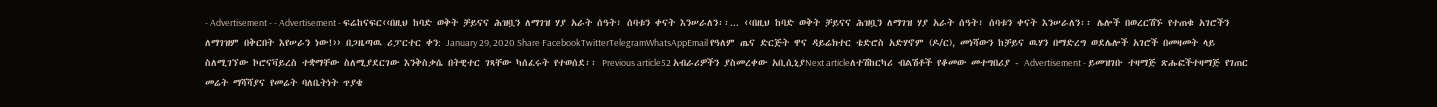- Advertisement - - Advertisement - ፍሬከናፍር‹‹በዚህ ከባድ ወቅት ቻይናና ሕዝቧን ለማገዝ ሃያ አራት ሰዓት፣ ሰባቱን ቀናት እንሠራለን፡፡... ‹‹በዚህ ከባድ ወቅት ቻይናና ሕዝቧን ለማገዝ ሃያ አራት ሰዓት፣ ሰባቱን ቀናት እንሠራለን፡፡ ሌሎች በወረርሽኙ የተጠቁ አገሮችን ለማገዝም በቅርበት እየሠራን ነው!›› በጋዜጣዉ ሪፓርተር ቀን: January 29, 2020 Share FacebookTwitterTelegramWhatsAppEmail የዓለም ጤና ድርጅት ዋና ዳይሬክተር ቴድሮስ አድሃኖም (ዶ/ር), መነሻውን ከቻይና ዉሃን በማድረግ ወደሌሎች አገሮች በመዛመት ላይ ስለሚገኘው ኮሮናቫይረስ ተቋማቸው ስለሚያደርገው እንቅስቃሴ በትዊተር ገጻቸው ካሰፈሩት የተወሰደ፡፡ Previous article52 አብራሪዎችን ያስመረቀው አቢሲኒያNext articleለተሽከርካሪ ብልሽቶች የቆመው መተግበሪያ - Advertisement - ይመዝገቡ ተዛማጅ ጽሑፎችተዛማጅ የገጠር መሬት ማሻሻያና የመሬት ባለቤትነት ጥያቄ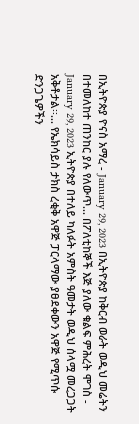በኢትዮጵያ ዮናስ አማረ - January 29, 2023 በኢትዮጵያ ከቅርብ ወራት ወዲህ መሬትን በተመለከተ ጠንከር ያሉ የለውጥ... በፖለቲከኞች እጅ ያለው ቁልፍ ምሕረት ሞገስ - January 29, 2023 ኢትዮጵያ በተለይ ካለፉት አምስት ዓመታት ወዲህ ሰላሟ መረጋጋት አቅቶታል፡፡... የኤክሳይስ ታክስ ረቂቅ አዋጅ ፓርላማው ያፀደቀውን አዋጅ የሚጥሱ ድንጋጌዎችን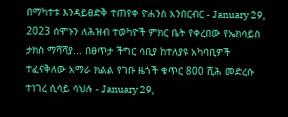በማካተቱ እንዳይፀድቅ ተጠየቀ ዮሐንስ አንበርብር - January 29, 2023 ሰሞኑን ለሕዝብ ተወካዮች ምክር ቤት የቀረበው የኤክሳይስ ታክስ ማሻሻያ... በፀጥታ ችግር ሳቢያ ከተለያዩ አካባቢዎች ተፈናቅለው አማራ ክልል የገቡ ዜጎች ቁጥር 800 ሺሕ መድረሱ ተነገረ ሲሳይ ሳህሉ - January 29,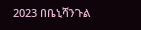2023 በቤኒሻንጉል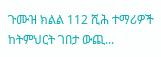ጉሙዝ ክልል 112 ሺሕ ተማሪዎች ከትምህርት ገበታ ውጪ...